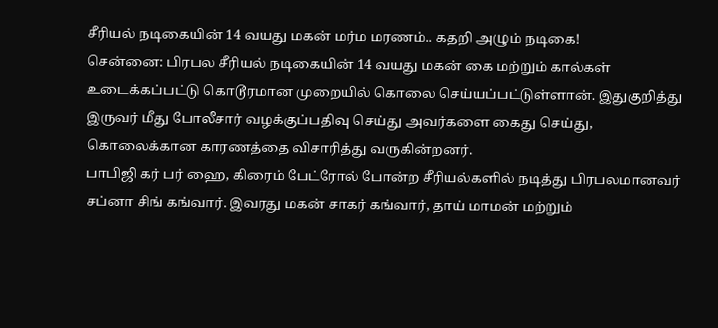சீரியல் நடிகையின் 14 வயது மகன் மர்ம மரணம்.. கதறி அழும் நடிகை!
சென்னை: பிரபல சீரியல் நடிகையின் 14 வயது மகன் கை மற்றும் கால்கள் உடைக்கப்பட்டு கொடூரமான முறையில் கொலை செய்யப்பட்டுள்ளான். இதுகுறித்து இருவர் மீது போலீசார் வழக்குப்பதிவு செய்து அவர்களை கைது செய்து, கொலைக்கான காரணத்தை விசாரித்து வருகின்றனர்.
பாபிஜி கர் பர் ஹை, கிரைம் பேட்ரோல் போன்ற சீரியல்களில் நடித்து பிரபலமானவர் சப்னா சிங் கங்வார். இவரது மகன் சாகர் கங்வார், தாய் மாமன் மற்றும்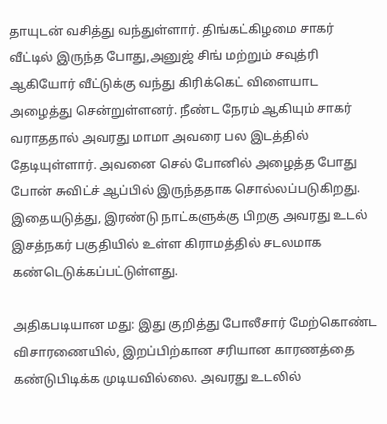தாயுடன் வசித்து வந்துள்ளார். திங்கட்கிழமை சாகர் வீட்டில் இருந்த போது,அனுஜ் சிங் மற்றும் சவுத்ரி ஆகியோர் வீட்டுக்கு வந்து கிரிக்கெட் விளையாட அழைத்து சென்றுள்ளனர். நீண்ட நேரம் ஆகியும் சாகர் வராததால் அவரது மாமா அவரை பல இடத்தில் தேடியுள்ளார். அவனை செல் போனில் அழைத்த போது போன் சுவிட்ச் ஆப்பில் இருந்ததாக சொல்லப்படுகிறது. இதையடுத்து, இரண்டு நாட்களுக்கு பிறகு அவரது உடல் இசத்நகர் பகுதியில் உள்ள கிராமத்தில் சடலமாக கண்டெடுக்கப்பட்டுள்ளது.

அதிகபடியான மது: இது குறித்து போலீசார் மேற்கொண்ட விசாரணையில், இறப்பிற்கான சரியான காரணத்தை கண்டுபிடிக்க முடியவில்லை. அவரது உடலில்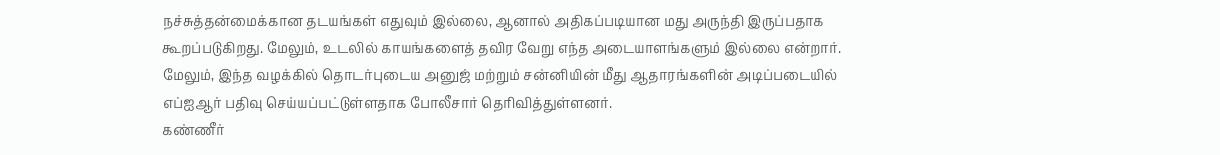நச்சுத்தன்மைக்கான தடயங்கள் எதுவும் இல்லை, ஆனால் அதிகப்படியான மது அருந்தி இருப்பதாக கூறப்படுகிறது. மேலும், உடலில் காயங்களைத் தவிர வேறு எந்த அடையாளங்களும் இல்லை என்றார். மேலும், இந்த வழக்கில் தொடர்புடைய அனுஜ் மற்றும் சன்னியின் மீது ஆதாரங்களின் அடிப்படையில் எப்ஐஆர் பதிவு செய்யப்பட்டுள்ளதாக போலீசார் தெரிவித்துள்ளனர்.
கண்ணீர்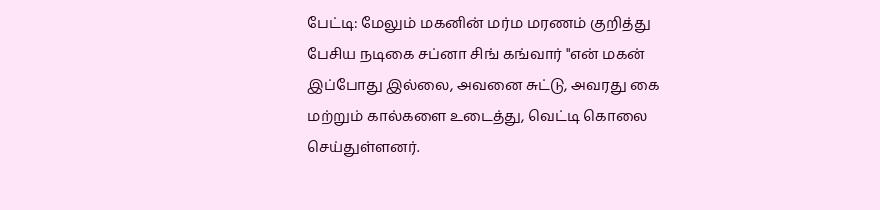பேட்டி: மேலும் மகனின் மர்ம மரணம் குறித்து பேசிய நடிகை சப்னா சிங் கங்வார் "என் மகன் இப்போது இல்லை, அவனை சுட்டு, அவரது கை மற்றும் கால்களை உடைத்து, வெட்டி கொலை செய்துள்ளனர்.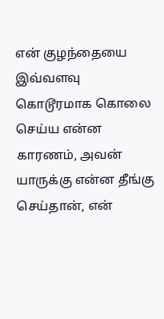என் குழந்தையை இவ்வளவு கொடூரமாக கொலை செய்ய என்ன காரணம், அவன் யாருக்கு என்ன தீங்கு செய்தான், என்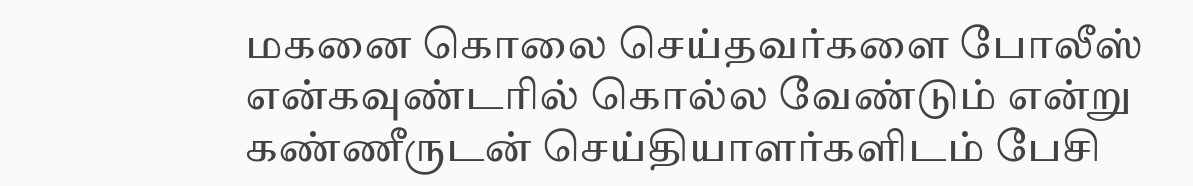மகனை கொலை செய்தவர்களை போலீஸ் என்கவுண்டரில் கொல்ல வேண்டும் என்று கண்ணீருடன் செய்தியாளர்களிடம் பேசி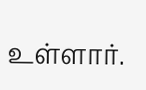உள்ளார்.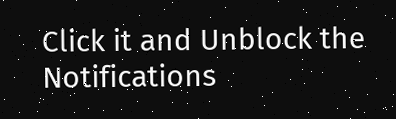Click it and Unblock the Notifications